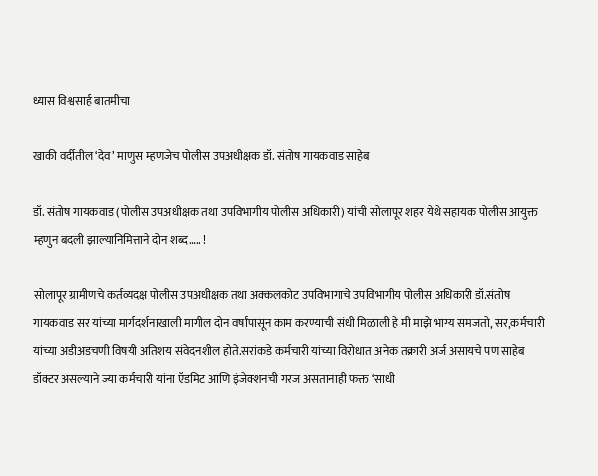ध्यास विश्वसार्ह बातमीचा

खाकी वर्दीतील ‘देव’ माणुस म्हणजेच पोलीस उपअधीक्षक डॉ. संतोष गायकवाड साहेब

डॉ. संतोष गायकवाड (पोलीस उपअधीक्षक तथा उपविभागीय पोलीस अधिकारी) यांची सोलापूर शहर येथे सहायक पोलीस आयुक्त म्हणुन बदली झाल्यानिमित्ताने दोन शब्द….. !

सोलापूर ग्रामीणचे कर्तव्यदक्ष पोलीस उपअधीक्षक तथा अक्कलकोट उपविभागाचे उपविभागीय पोलीस अधिकारी डॉ.संतोष गायकवाड सर यांच्या मार्गदर्शनाखाली मागील दोन वर्षांपासून काम करण्याची संधी मिळाली हे मी माझे भाग्य समजतो, सर,कर्मचारी यांच्या अडीअडचणी विषयी अतिशय संवेदनशील होते.सरांकडे कर्मचारी यांच्या विरोधात अनेक तक्रारी अर्ज असायचे पण साहेब डॉक्टर असल्याने ज्या कर्मचारी यांना ऍडमिट आणि इंजेक्शनची गरज असतानाही फक्त ‘साधी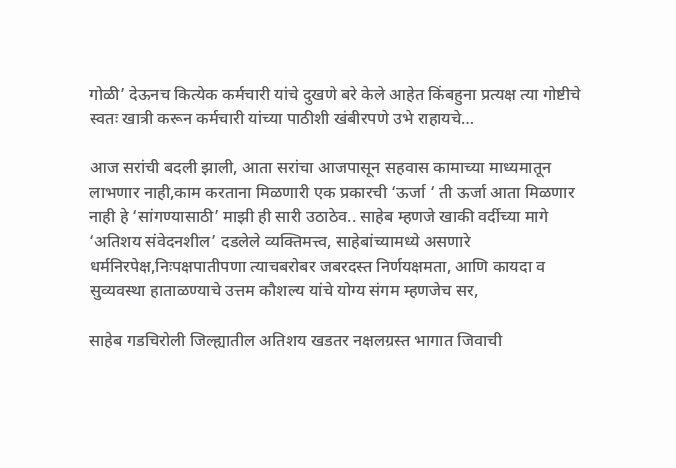गोळी’ देऊनच कित्येक कर्मचारी यांचे दुखणे बरे केले आहेत किंबहुना प्रत्यक्ष त्या गोष्टीचे स्वतः खात्री करून कर्मचारी यांच्या पाठीशी खंबीरपणे उभे राहायचे…

आज सरांची बदली झाली, आता सरांचा आजपासून सहवास कामाच्या माध्यमातून लाभणार नाही,काम करताना मिळणारी एक प्रकारची ‘ऊर्जा ‘ ती ऊर्जा आता मिळणार नाही हे ‘सांगण्यासाठी’ माझी ही सारी उठाठेव.. साहेब म्हणजे खाकी वर्दीच्या मागे ‘अतिशय संवेदनशील’ दडलेले व्यक्तिमत्त्व, साहेबांच्यामध्ये असणारे धर्मनिरपेक्ष,निःपक्षपातीपणा त्याचबरोबर जबरदस्त निर्णयक्षमता, आणि कायदा व सुव्यवस्था हाताळण्याचे उत्तम कौशल्य यांचे योग्य संगम म्हणजेच सर,

साहेब गडचिरोली जिल्ह्यातील अतिशय खडतर नक्षलग्रस्त भागात जिवाची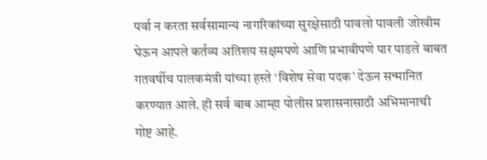पर्वा न करता सर्वसामान्य नागरिकांच्या सुरक्षेसाठी पावलो पावली जोखीम घेऊन आपले कर्तव्य अतिशय सक्षमपणे आणि प्रभावीपणे पार पाडले बाबत गतवर्षीच पालकमंत्री यांच्या हस्ते ‘विशेष सेवा पदक’ देऊन सन्मानित करण्यात आले. ही सर्व बाब आम्हा पोलीस प्रशासनासाठी अभिमानाची गोष्ट आहे.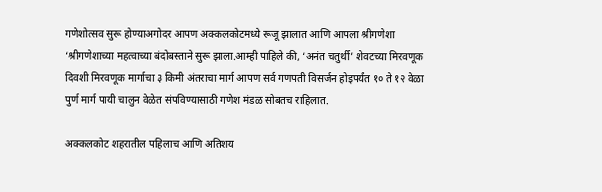गणेशोत्सव सुरू होण्याअगोदर आपण अक्कलकोटमध्ये रूजू झालात आणि आपला श्रीगणेशा ‘श्रीगणेशाच्या महत्वाच्या बंदोबस्ताने सुरू झाला.आम्ही पाहिले की, ‘अनंत चतुर्थी’ शेवटच्या मिरवणूक दिवशी मिरवणूक मार्गाचा ३ किमी अंतराचा मार्ग आपण सर्व गणपती विसर्जन होइपर्यंत १० ते १२ वेळा पुर्ण मार्ग पायी चालुन वेळेत संपविण्यासाठी गणेश मंडळ सोबतच राहिलात.

अक्कलकोट शहरातील पहिलाच आणि अतिशय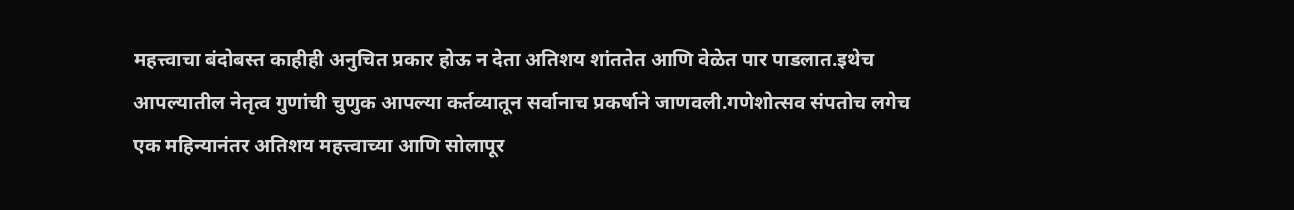महत्त्वाचा बंदोबस्त काहीही अनुचित प्रकार होऊ न देता अतिशय शांततेत आणि वेळेत पार पाडलात.इथेच आपल्यातील नेतृत्व गुणांची चुणुक आपल्या कर्तव्यातून सर्वानाच प्रकर्षाने जाणवली.गणेशोत्सव संपतोच लगेच एक महिन्यानंतर अतिशय महत्त्वाच्या आणि सोलापूर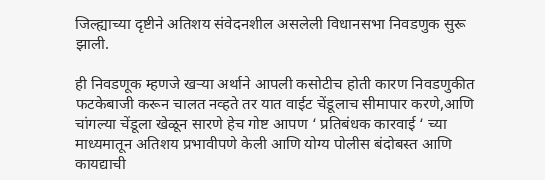जिल्ह्याच्या दृष्टीने अतिशय संवेदनशील असलेली विधानसभा निवडणुक सुरू झाली.

ही निवडणूक म्हणजे खऱ्या अर्थाने आपली कसोटीच होती कारण निवडणुकीत फटकेबाजी करून चालत नव्हते तर यात वाईट चेंडूलाच सीमापार करणे,आणि चांगल्या चेंडूला खेळून सारणे हेच गोष्ट आपण ‘ प्रतिबंधक कारवाई ‘ च्या माध्यमातून अतिशय प्रभावीपणे केली आणि योग्य पोलीस बंदोबस्त आणि कायद्याची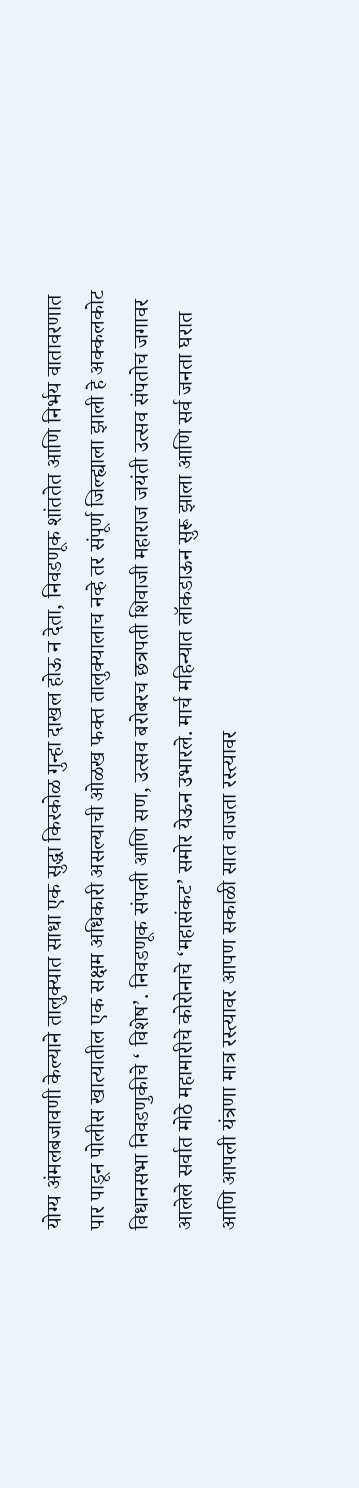योग्य अंमलबजावणी केल्याने तालुक्यात साधा एक सुद्धा किरकोळ गुन्हा दाखल होऊ न देता, निवडणूक शांततेत आणि निर्भय वातावरणात पार पाडून पोलीस खात्यातील एक सक्षम अधिकारी असल्याची ओळख फक्त तालुक्यालाच नव्हे तर संपूर्ण जिल्ह्याला झाली हे अक्कलकोट विधानसभा निवडणुकीचे ‘ विशेष’. निवडणूक संपली आणि सण, उत्सव बरोबरच छत्रपती शिवाजी महाराज जयंती उत्सव संपतोच जगावर आलेले सर्वात मोठे महामारीचे कोरोनाचे ‘महासंकट’ समोर येऊन उभारले. मार्च महिन्यात लॉकडाऊन सुरू झाला आणि सर्व जनता घरात आणि आपली यंत्रणा मात्र रस्त्यावर आपण सकाळी सात वाजता रस्त्यावर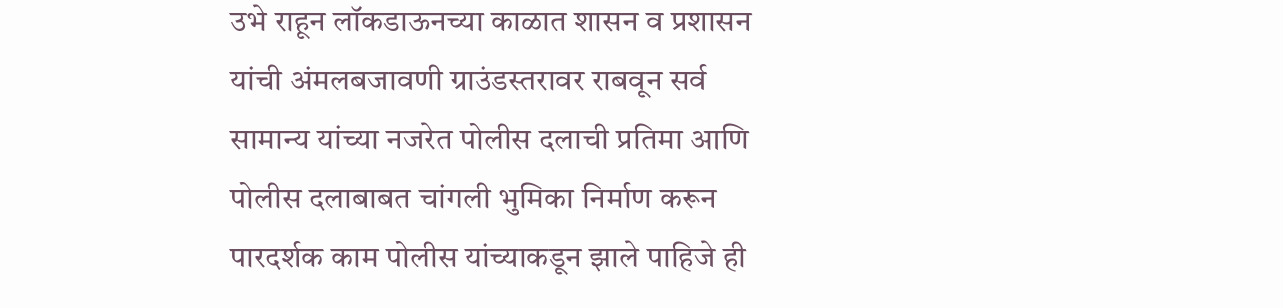उभे राहून लॉकडाऊनच्या काळात शासन व प्रशासन यांची अंमलबजावणी ग्राउंडस्तरावर राबवून सर्व सामान्य यांच्या नजरेत पोलीस दलाची प्रतिमा आणि पोलीस दलाबाबत चांगली भुमिका निर्माण करून पारदर्शक काम पोलीस यांच्याकडून झाले पाहिजे ही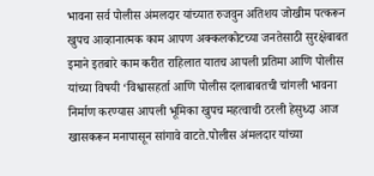भावना सर्व पोलीस अंमलदार यांच्यात रुजवुन अतिशय जोखीम पत्करून खुपच आव्हानात्मक काम आपण अक्कलकोटच्या जनतेसाठी सुरक्षेबाबत इमाने इतबारे काम करीत राहिलात यातच आपली प्रतिमा आणि पोलीस यांच्या विषयी ‘विश्वासहर्ता आणि पोलीस दलाबाबतची चांगली भावना निर्माण करण्यास आपली भूमिका खुपच महत्वाची ठरली हेसुध्दा आज खासकरून मनापासून सांगावे वाटते.पोलीस अंमलदार यांच्या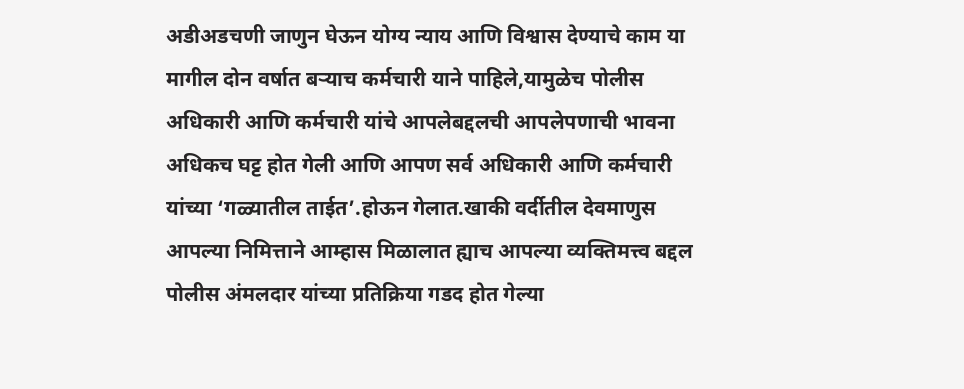अडीअडचणी जाणुन घेऊन योग्य न्याय आणि विश्वास देण्याचे काम या मागील दोन वर्षात बऱ्याच कर्मचारी याने पाहिले,यामुळेच पोलीस अधिकारी आणि कर्मचारी यांचे आपलेबद्दलची आपलेपणाची भावना अधिकच घट्ट होत गेली आणि आपण सर्व अधिकारी आणि कर्मचारी यांच्या ‘गळ्यातील ताईत’.होऊन गेलात.खाकी वर्दीतील देवमाणुस आपल्या निमित्ताने आम्हास मिळालात ह्याच आपल्या व्यक्तिमत्त्व बद्दल पोलीस अंमलदार यांच्या प्रतिक्रिया गडद होत गेल्या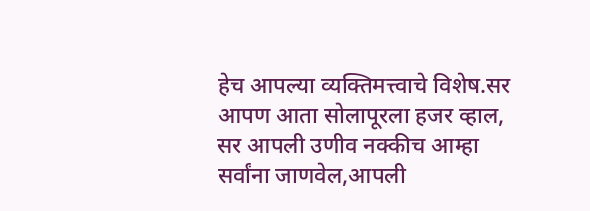हेच आपल्या व्यक्तिमत्त्वाचे विशेष.सर आपण आता सोलापूरला हजर व्हाल, सर आपली उणीव नक्कीच आम्हा सर्वांना जाणवेल,आपली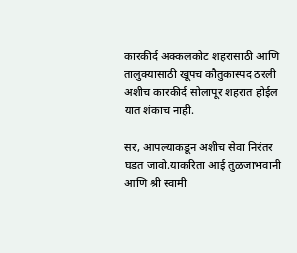कारकीर्द अक्कलकोट शहरासाठी आणि तालुक्यासाठी खूपच कौतुकास्पद ठरली अशीच कारकीर्द सोलापूर शहरात होईल यात शंकाच नाही.

सर, आपल्याकडून अशीच सेवा निरंतर घडत जावो.याकरिता आई तुळजाभवानी आणि श्री स्वामी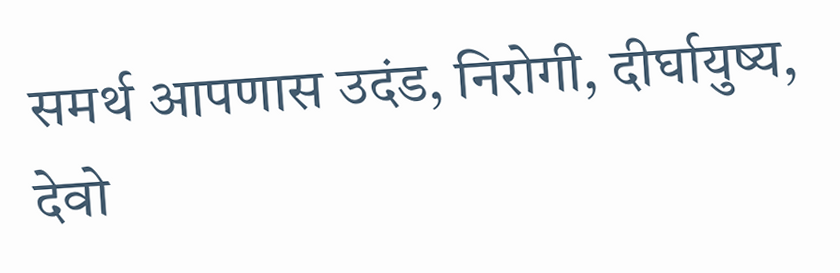समर्थ आपणास उदंड, निरोगी, दीर्घायुष्य, देवो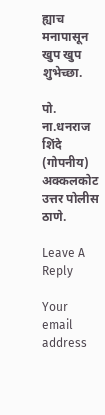ह्याच मनापासून खुप खुप शुभेच्छा.

पो. ना.धनराज शिंदे (गोपनीय)
अक्कलकोट उत्तर पोलीस ठाणे.

Leave A Reply

Your email address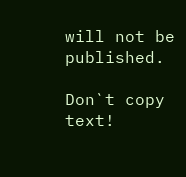will not be published.

Don`t copy text!